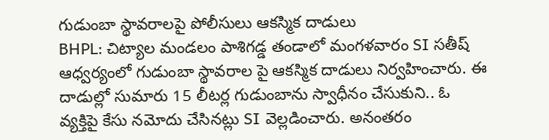గుడుంబా స్థావరాలపై పోలీసులు ఆకస్మిక దాడులు
BHPL: చిట్యాల మండలం పాశిగడ్డ తండాలో మంగళవారం SI సతీష్ ఆధ్వర్యంలో గుడుంబా స్థావరాల పై ఆకస్మిక దాడులు నిర్వహించారు. ఈ దాడుల్లో సుమారు 15 లీటర్ల గుడుంబాను స్వాధీనం చేసుకుని.. ఓ వ్యక్తిపై కేసు నమోదు చేసినట్లు SI వెల్లడించారు. అనంతరం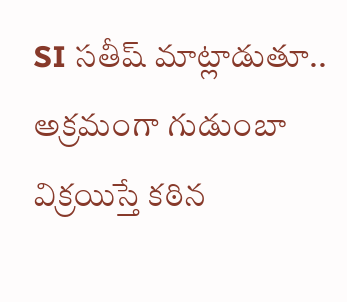SI సతీష్ మాట్లాడుతూ.. అక్రమంగా గుడుంబా విక్రయిస్తే కఠిన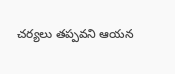చర్యలు తప్పవని ఆయన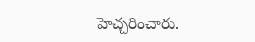హెచ్చరించారు.